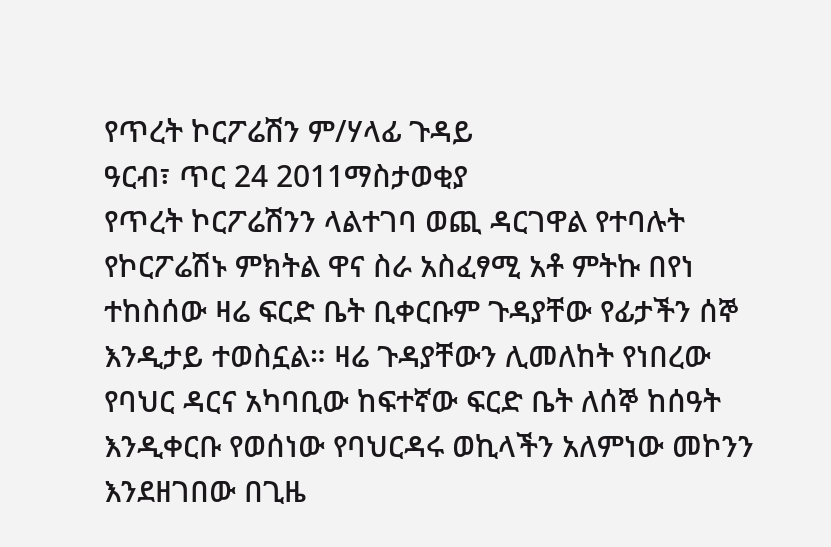የጥረት ኮርፖሬሽን ም/ሃላፊ ጉዳይ
ዓርብ፣ ጥር 24 2011ማስታወቂያ
የጥረት ኮርፖሬሽንን ላልተገባ ወጪ ዳርገዋል የተባሉት የኮርፖሬሽኑ ምክትል ዋና ስራ አስፈፃሚ አቶ ምትኩ በየነ ተከስሰው ዛሬ ፍርድ ቤት ቢቀርቡም ጉዳያቸው የፊታችን ሰኞ እንዲታይ ተወስኗል። ዛሬ ጉዳያቸውን ሊመለከት የነበረው የባህር ዳርና አካባቢው ከፍተኛው ፍርድ ቤት ለሰኞ ከሰዓት እንዲቀርቡ የወሰነው የባህርዳሩ ወኪላችን አለምነው መኮንን እንደዘገበው በጊዜ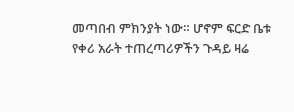መጣበብ ምክንያት ነው። ሆኖም ፍርድ ቤቱ የቀሪ አራት ተጠረጣሪዎችን ጉዳይ ዛሬ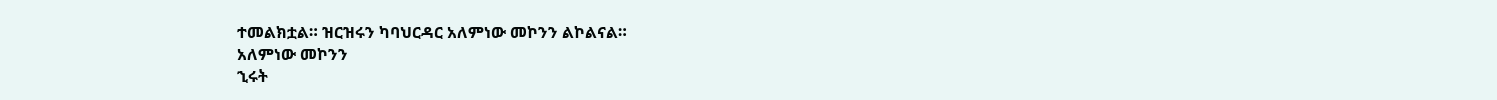ተመልክቷል። ዝርዝሩን ካባህርዳር አለምነው መኮንን ልኮልናል።
አለምነው መኮንን
ኂሩት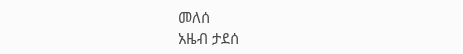መለሰ
አዜብ ታደሰ